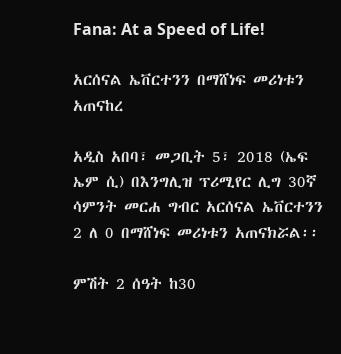Fana: At a Speed of Life!

አርሰናል ኤቨርተንን በማሸነፍ መሪነቱን አጠናከረ

አዲስ አበባ፣ መጋቢት 5፣ 2018 (ኤፍ ኤም ሲ) በእንግሊዝ ፕሪሚየር ሊግ 30ኛ ሳምንት መርሐ ግብር አርሰናል ኤቨርተንን 2 ለ 0 በማሸነፍ መሪነቱን አጠናክሯል፡፡

ምሽት 2 ሰዓት ከ30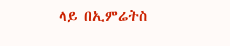ላይ በኢምሬትስ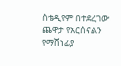ስቴዲየም በተደረገው ጨዋታ የአርሰናልን የማሸነፊያ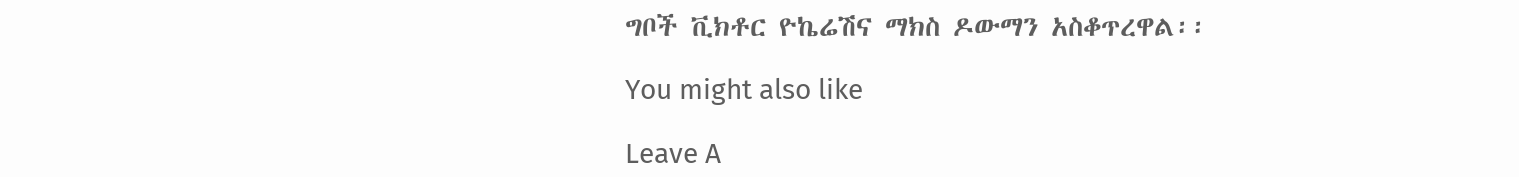ግቦች ቪክቶር ዮኬሬሽና ማክስ ዶውማን አስቆጥረዋል፡፡

You might also like

Leave A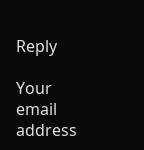Reply

Your email address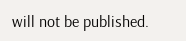will not be published.